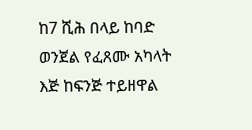ከ7 ሺሕ በላይ ከባድ ወንጀል የፈጸሙ አካላት እጅ ከፍንጅ ተይዘዋል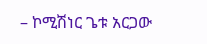– ኮሚሽነር ጌቱ አርጋው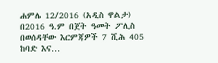ሐምሌ 12/2016 (አዲስ ዋልታ) በ2016 ዓ.ም በጀት ዓመት ፖሊስ በወሰዳቸው እርምጃዎች 7 ሺሕ 405 ከባድ እና…